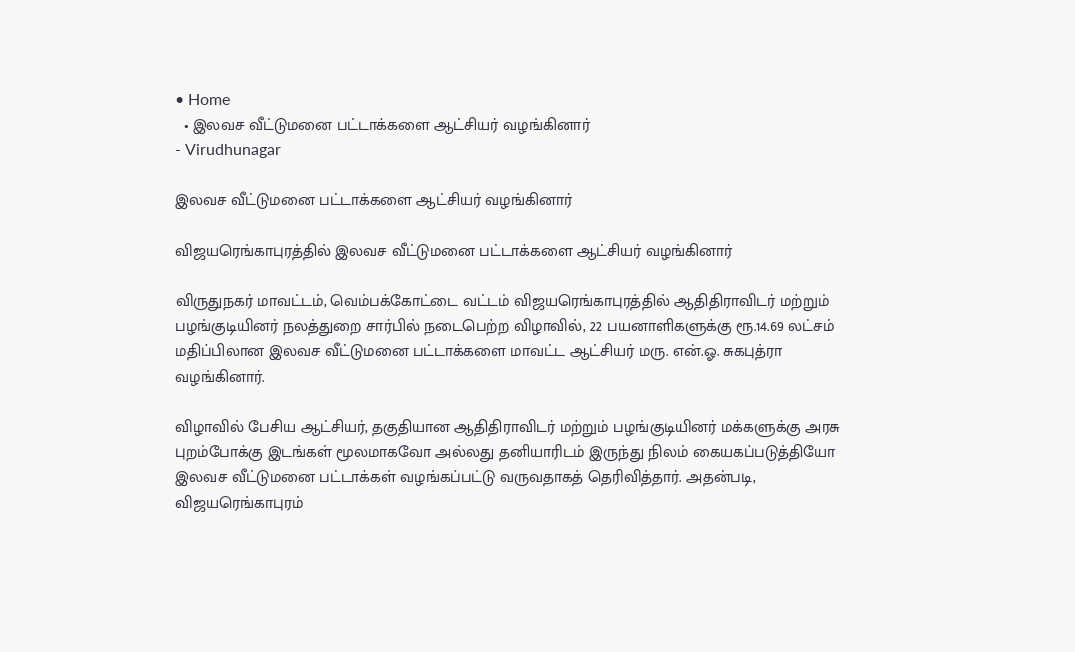• Home
  • இலவச வீட்டுமனை பட்டாக்களை ஆட்சியர் வழங்கினார்
- Virudhunagar

இலவச வீட்டுமனை பட்டாக்களை ஆட்சியர் வழங்கினார்

விஜயரெங்காபுரத்தில் இலவச வீட்டுமனை பட்டாக்களை ஆட்சியர் வழங்கினார்

விருதுநகர் மாவட்டம், வெம்பக்கோட்டை வட்டம் விஜயரெங்காபுரத்தில் ஆதிதிராவிடர் மற்றும் பழங்குடியினர் நலத்துறை சார்பில் நடைபெற்ற விழாவில், 22 பயனாளிகளுக்கு ரூ.14.69 லட்சம் மதிப்பிலான இலவச வீட்டுமனை பட்டாக்களை மாவட்ட ஆட்சியர் மரு. என்.ஓ. சுகபுத்ரா வழங்கினார்.

விழாவில் பேசிய ஆட்சியர், தகுதியான ஆதிதிராவிடர் மற்றும் பழங்குடியினர் மக்களுக்கு அரசு புறம்போக்கு இடங்கள் மூலமாகவோ அல்லது தனியாரிடம் இருந்து நிலம் கையகப்படுத்தியோ இலவச வீட்டுமனை பட்டாக்கள் வழங்கப்பட்டு வருவதாகத் தெரிவித்தார். அதன்படி, விஜயரெங்காபுரம்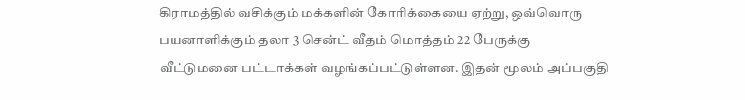கிராமத்தில் வசிக்கும் மக்களின் கோரிக்கையை ஏற்று, ஒவ்வொரு பயனாளிக்கும் தலா 3 சென்ட் வீதம் மொத்தம் 22 பேருக்கு வீட்டுமனை பட்டாக்கள் வழங்கப்பட்டுள்ளன. இதன் மூலம் அப்பகுதி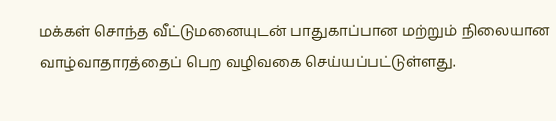மக்கள் சொந்த வீட்டுமனையுடன் பாதுகாப்பான மற்றும் நிலையான வாழ்வாதாரத்தைப் பெற வழிவகை செய்யப்பட்டுள்ளது.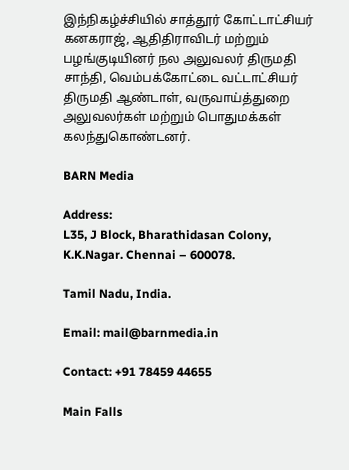இந்நிகழ்ச்சியில் சாத்தூர் கோட்டாட்சியர் கனகராஜ், ஆதிதிராவிடர் மற்றும் பழங்குடியினர் நல அலுவலர் திருமதி சாந்தி, வெம்பக்கோட்டை வட்டாட்சியர் திருமதி ஆண்டாள், வருவாய்த்துறை அலுவலர்கள் மற்றும் பொதுமக்கள் கலந்துகொண்டனர்.

BARN Media

Address:
L35, J Block, Bharathidasan Colony,
K.K.Nagar. Chennai – 600078.

Tamil Nadu, India.

Email: mail@barnmedia.in

Contact: +91 78459 44655

Main Falls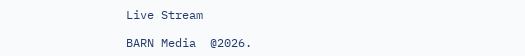Live Stream

BARN Media  @2026.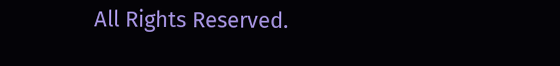All Rights Reserved.